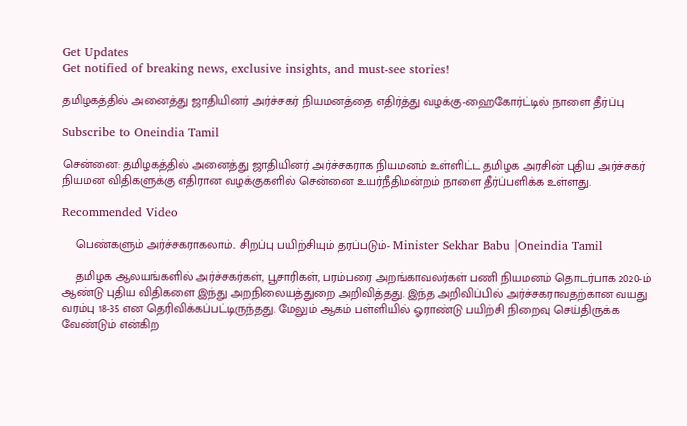Get Updates
Get notified of breaking news, exclusive insights, and must-see stories!

தமிழகத்தில் அனைத்து ஜாதியினர் அர்ச்சகர் நியமனத்தை எதிர்த்து வழக்கு-ஹைகோர்ட்டில் நாளை தீர்ப்பு

Subscribe to Oneindia Tamil

சென்னை: தமிழகத்தில் அனைத்து ஜாதியினர் அர்ச்சகராக நியமனம் உள்ளிட்ட தமிழக அரசின் புதிய அர்ச்சகர் நியமன விதிகளுக்கு எதிரான வழக்குகளில் சென்னை உயர்நீதிமன்றம் நாளை தீர்ப்பளிக்க உள்ளது.

Recommended Video

    பெண்களும் அர்ச்சகராகலாம்.. சிறப்பு பயிற்சியும் தரப்படும்- Minister Sekhar Babu |Oneindia Tamil

    தமிழக ஆலயங்களில் அர்ச்சகர்கள், பூசாரிகள், பரம்பரை அறங்காவலர்கள் பணி நியமனம் தொடர்பாக 2020-ம் ஆண்டு புதிய விதிகளை இந்து அறநிலையத்துறை அறிவித்தது. இந்த அறிவிப்பில் அர்ச்சகராவதற்கான வயது வரம்பு 18-35 என தெரிவிக்கப்பட்டிருந்தது. மேலும் ஆகம் பள்ளியில் ஓராண்டு பயிற்சி நிறைவு செய்திருக்க வேண்டும் என்கிற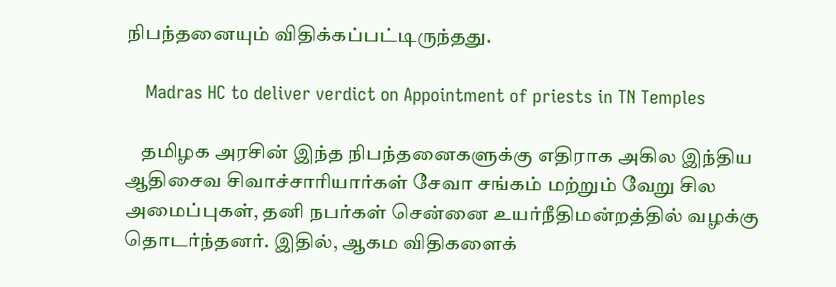நிபந்தனையும் விதிக்கப்பட்டிருந்தது.

    Madras HC to deliver verdict on Appointment of priests in TN Temples

    தமிழக அரசின் இந்த நிபந்தனைகளுக்கு எதிராக அகில இந்திய ஆதிசைவ சிவாச்சாரியார்கள் சேவா சங்கம் மற்றும் வேறு சில அமைப்புகள், தனி நபர்கள் சென்னை உயர்நீதிமன்றத்தில் வழக்கு தொடர்ந்தனர். இதில், ஆகம விதிகளைக்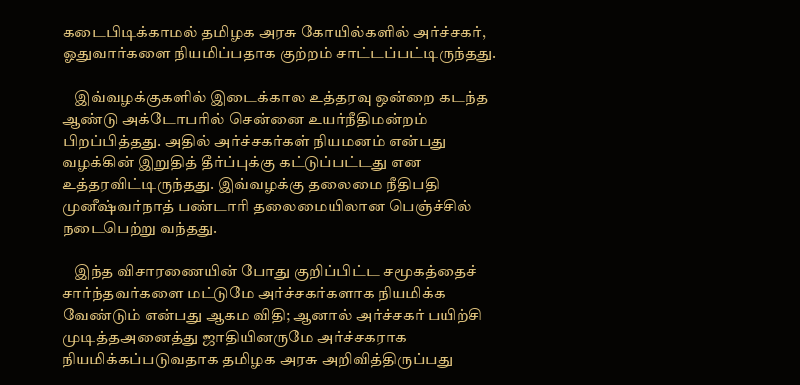கடைபிடிக்காமல் தமிழக அரசு கோயில்களில் அர்ச்சகர், ஓதுவார்களை நியமிப்பதாக குற்றம் சாட்டப்பட்டிருந்தது.

    இவ்வழக்குகளில் இடைக்கால உத்தரவு ஒன்றை கடந்த ஆண்டு அக்டோபரில் சென்னை உயர்நீதிமன்றம் பிறப்பித்தது. அதில் அர்ச்சகர்கள் நியமனம் என்பது வழக்கின் இறுதித் தீர்ப்புக்கு கட்டுப்பட்டது என உத்தரவிட்டிருந்தது. இவ்வழக்கு தலைமை நீதிபதி முனீஷ்வர்நாத் பண்டாரி தலைமையிலான பெஞ்ச்சில் நடைபெற்று வந்தது.

    இந்த விசாரணையின் போது குறிப்பிட்ட சமூகத்தைச் சார்ந்தவர்களை மட்டுமே அர்ச்சகர்களாக நியமிக்க வேண்டும் என்பது ஆகம விதி; ஆனால் அர்ச்சகர் பயிற்சி முடித்தஅனைத்து ஜாதியினருமே அர்ச்சகராக நியமிக்கப்படுவதாக தமிழக அரசு அறிவித்திருப்பது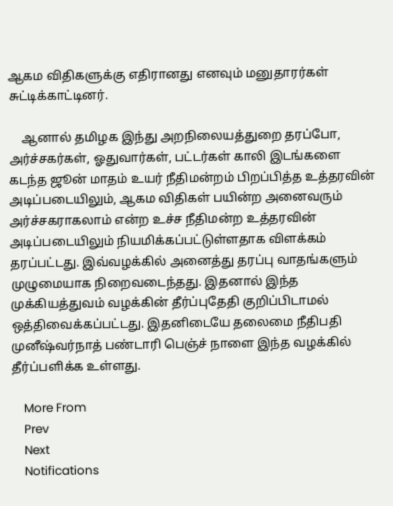ஆகம விதிகளுக்கு எதிரானது எனவும் மனுதாரர்கள் சுட்டிக்காட்டினர்.

    ஆனால் தமிழக இந்து அறநிலையத்துறை தரப்போ, அர்ச்சகர்கள், ஓதுவார்கள், பட்டர்கள் காலி இடங்களை கடந்த ஜூன் மாதம் உயர் நீதிமன்றம் பிறப்பித்த உத்தரவின் அடிப்படையிலும், ஆகம விதிகள் பயின்ற அனைவரும் அர்ச்சகராகலாம் என்ற உச்ச நீதிமன்ற உத்தரவின் அடிப்படையிலும் நியமிக்கப்பட்டுள்ளதாக விளக்கம் தரப்பட்டது. இவ்வழக்கில் அனைத்து தரப்பு வாதங்களும் முழுமையாக நிறைவடைந்தது. இதனால் இந்த முக்கியத்துவம் வழக்கின் தீர்ப்புதேதி குறிப்பிடாமல் ஒத்திவைக்கப்பட்டது. இதனிடையே தலைமை நீதிபதி முனீஷ்வர்நாத் பண்டாரி பெஞ்ச் நாளை இந்த வழக்கில் தீர்ப்பளிக்க உள்ளது.

    More From
    Prev
    Next
    Notifications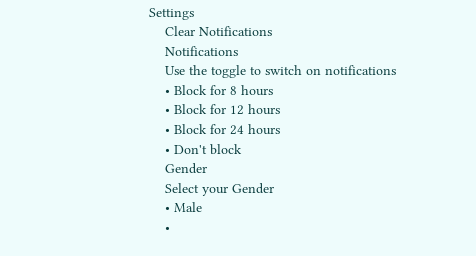Settings
    Clear Notifications
    Notifications
    Use the toggle to switch on notifications
    • Block for 8 hours
    • Block for 12 hours
    • Block for 24 hours
    • Don't block
    Gender
    Select your Gender
    • Male
    •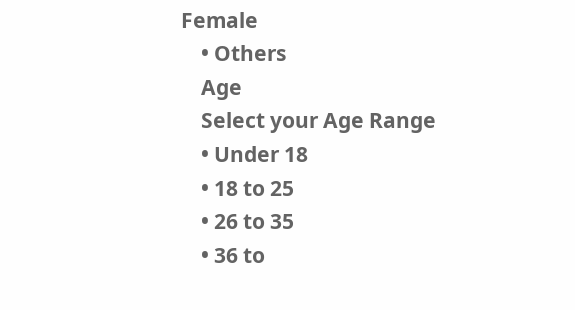Female
    • Others
    Age
    Select your Age Range
    • Under 18
    • 18 to 25
    • 26 to 35
    • 36 to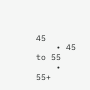45
    • 45 to 55
    • 55+